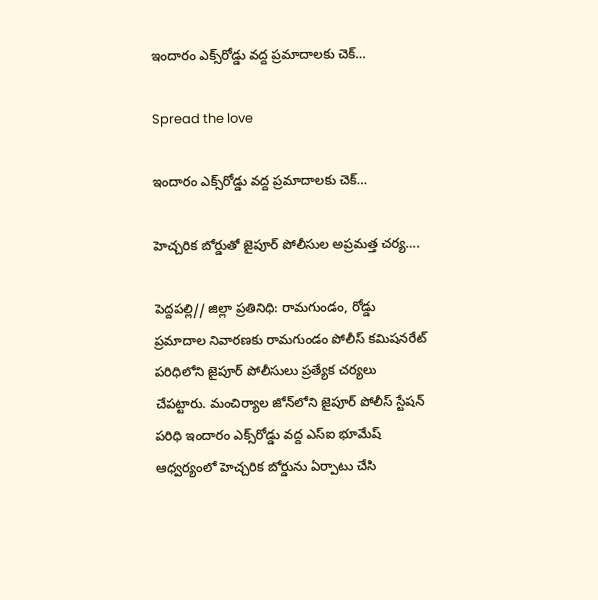ఇందారం ఎక్స్‌రోడ్డు వద్ద ప్రమాదాలకు చెక్…

Spread the love

ఇందారం ఎక్స్‌రోడ్డు వద్ద ప్రమాదాలకు చెక్…

హెచ్చరిక బోర్డుతో జైపూర్ పోలీసుల అప్రమత్త చర్య….

పెద్దపల్లి// జిల్లా ప్రతినిధి: రామగుండం, రోడ్డు ప్రమాదాల నివారణకు రామగుండం పోలీస్ కమిషనరేట్ పరిధిలోని జైపూర్ పోలీసులు ప్రత్యేక చర్యలు చేపట్టారు. మంచిర్యాల జోన్‌లోని జైపూర్ పోలీస్ స్టేషన్ పరిధి ఇందారం ఎక్స్‌రోడ్డు వద్ద ఎస్‌ఐ భూమేష్ ఆధ్వర్యంలో హెచ్చరిక బోర్డును ఏర్పాటు చేసి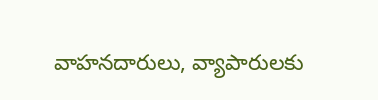వాహనదారులు, వ్యాపారులకు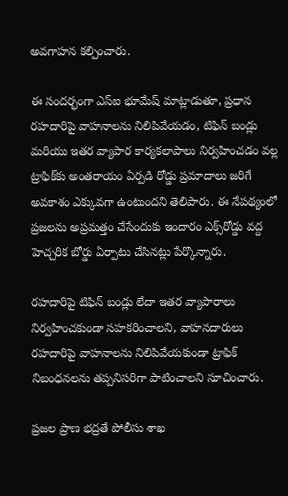అవగాహన కల్పించారు.

ఈ సందర్భంగా ఎస్‌ఐ భూమేష్ మాట్లాడుతూ, ప్రధాన రహదారిపై వాహనాలను నిలిపివేయడం, టిఫిన్ బండ్లు మరియు ఇతర వ్యాపార కార్యకలాపాలు నిర్వహించడం వల్ల ట్రాఫిక్‌కు అంతరాయం ఏర్పడి రోడ్డు ప్రమాదాలు జరిగే అవకాశం ఎక్కువగా ఉంటుందని తెలిపారు. ఈ నేపథ్యంలో ప్రజలను అప్రమత్తం చేసేందుకు ఇందారం ఎక్స్‌రోడ్డు వద్ద హెచ్చరిక బోర్డు ఏర్పాటు చేసినట్లు పేర్కొన్నారు.

రహదారిపై టిఫిన్ బండ్లు లేదా ఇతర వ్యాపారాలు నిర్వహించకుండా సహకరించాలని, వాహనదారులు రహదారిపై వాహనాలను నిలిపివేయకుండా ట్రాఫిక్ నిబంధనలను తప్పనిసరిగా పాటించాలని సూచించారు.

ప్రజల ప్రాణ భద్రతే పోలీసు శాఖ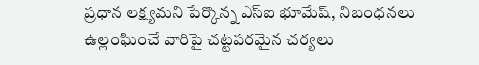ప్రధాన లక్ష్యమని పేర్కొన్న ఎస్‌ఐ భూమేష్, నిబంధనలు ఉల్లంఘించే వారిపై చట్టపరమైన చర్యలు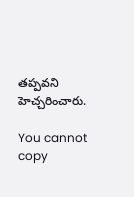తప్పవని హెచ్చరించారు.

You cannot copy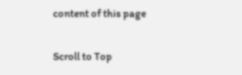content of this page

Scroll to Top